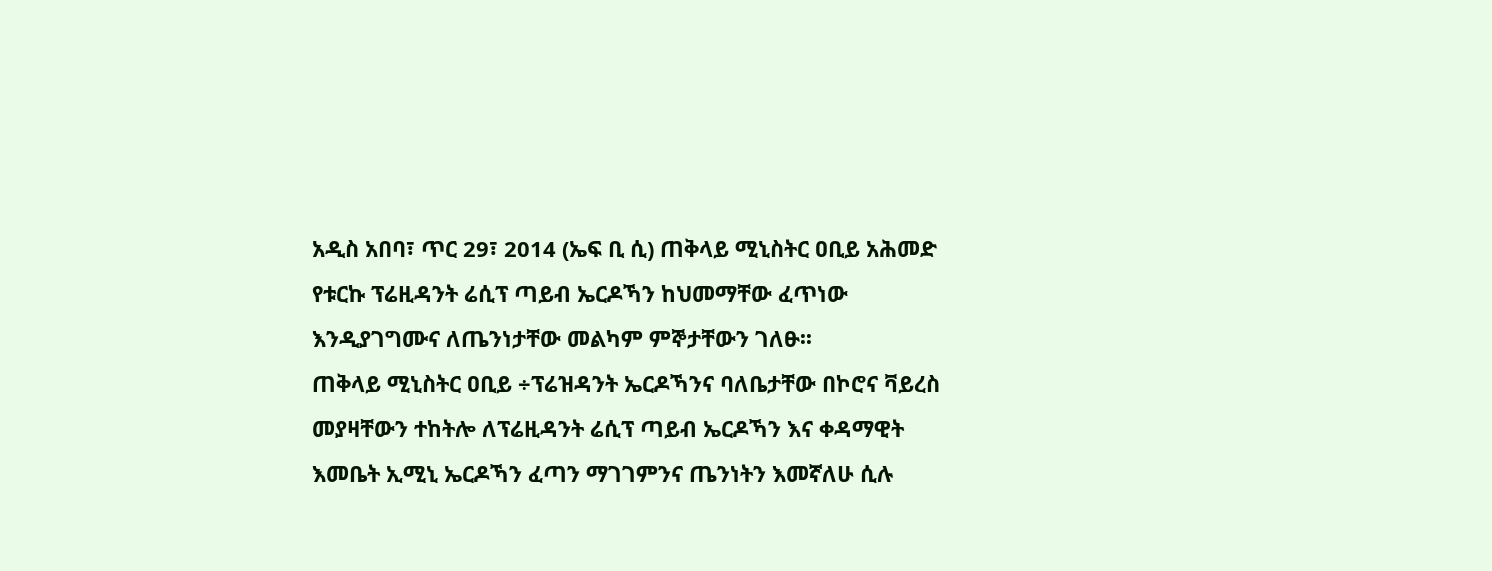አዲስ አበባ፣ ጥር 29፣ 2014 (ኤፍ ቢ ሲ) ጠቅላይ ሚኒስትር ዐቢይ አሕመድ የቱርኩ ፕሬዚዳንት ሬሲፕ ጣይብ ኤርዶኻን ከህመማቸው ፈጥነው እንዲያገግሙና ለጤንነታቸው መልካም ምኞታቸውን ገለፁ፡፡
ጠቅላይ ሚኒስትር ዐቢይ ÷ፕሬዝዳንት ኤርዶኻንና ባለቤታቸው በኮሮና ቫይረስ መያዛቸውን ተከትሎ ለፕሬዚዳንት ሬሲፕ ጣይብ ኤርዶኻን እና ቀዳማዊት እመቤት ኢሚኒ ኤርዶኻን ፈጣን ማገገምንና ጤንነትን እመኛለሁ ሲሉ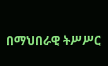በማህበራዊ ትሥሥር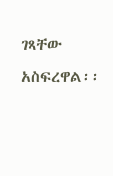ገጻቸው አስፍረዋል፡፡